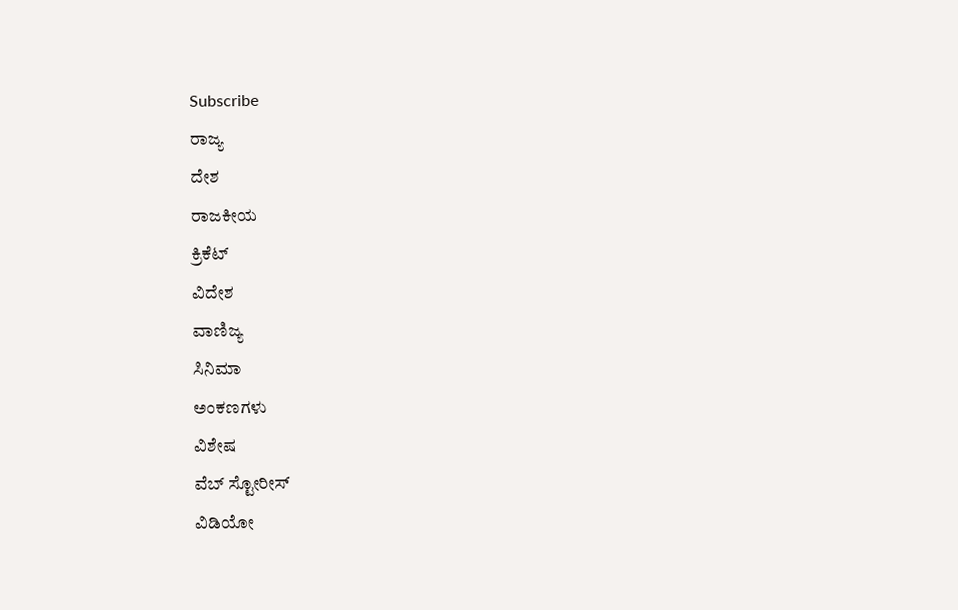Subscribe
ರಾಜ್ಯ
ದೇಶ
ರಾಜಕೀಯ
ಕ್ರಿಕೆಟ್
ವಿದೇಶ
ವಾಣಿಜ್ಯ
ಸಿನಿಮಾ
ಅಂಕಣಗಳು
ವಿಶೇಷ
ವೆಬ್ ಸ್ಟೋರೀಸ್
ವಿಡಿಯೋ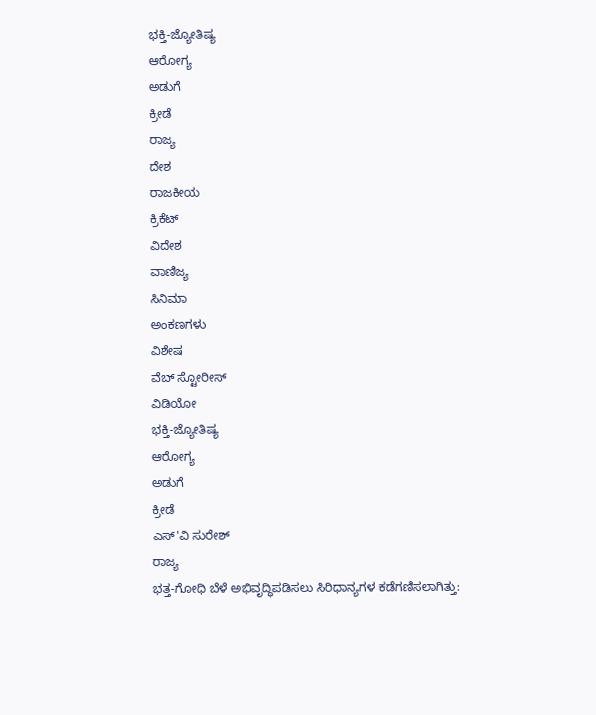ಭಕ್ತಿ-ಜ್ಯೋತಿಷ್ಯ
ಆರೋಗ್ಯ
ಅಡುಗೆ
ಕ್ರೀಡೆ
ರಾಜ್ಯ
ದೇಶ
ರಾಜಕೀಯ
ಕ್ರಿಕೆಟ್
ವಿದೇಶ
ವಾಣಿಜ್ಯ
ಸಿನಿಮಾ
ಅಂಕಣಗಳು
ವಿಶೇಷ
ವೆಬ್ ಸ್ಟೋರೀಸ್
ವಿಡಿಯೋ
ಭಕ್ತಿ-ಜ್ಯೋತಿಷ್ಯ
ಆರೋಗ್ಯ
ಅಡುಗೆ
ಕ್ರೀಡೆ
ಎಸ್'ವಿ ಸುರೇಶ್
ರಾಜ್ಯ
ಭತ್ತ-ಗೋಧಿ ಬೆಳೆ ಅಭಿವೃದ್ಧಿಪಡಿಸಲು ಸಿರಿಧಾನ್ಯಗಳ ಕಡೆಗಣಿಸಲಾಗಿತ್ತು: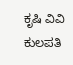ಕೃಷಿ ವಿವಿ ಕುಲಪತಿ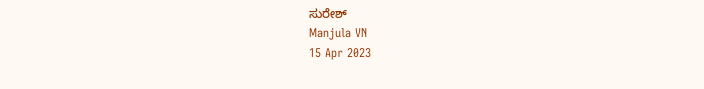ಸುರೇಶ್
Manjula VN
15 Apr 2023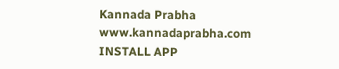Kannada Prabha
www.kannadaprabha.com
INSTALL APP